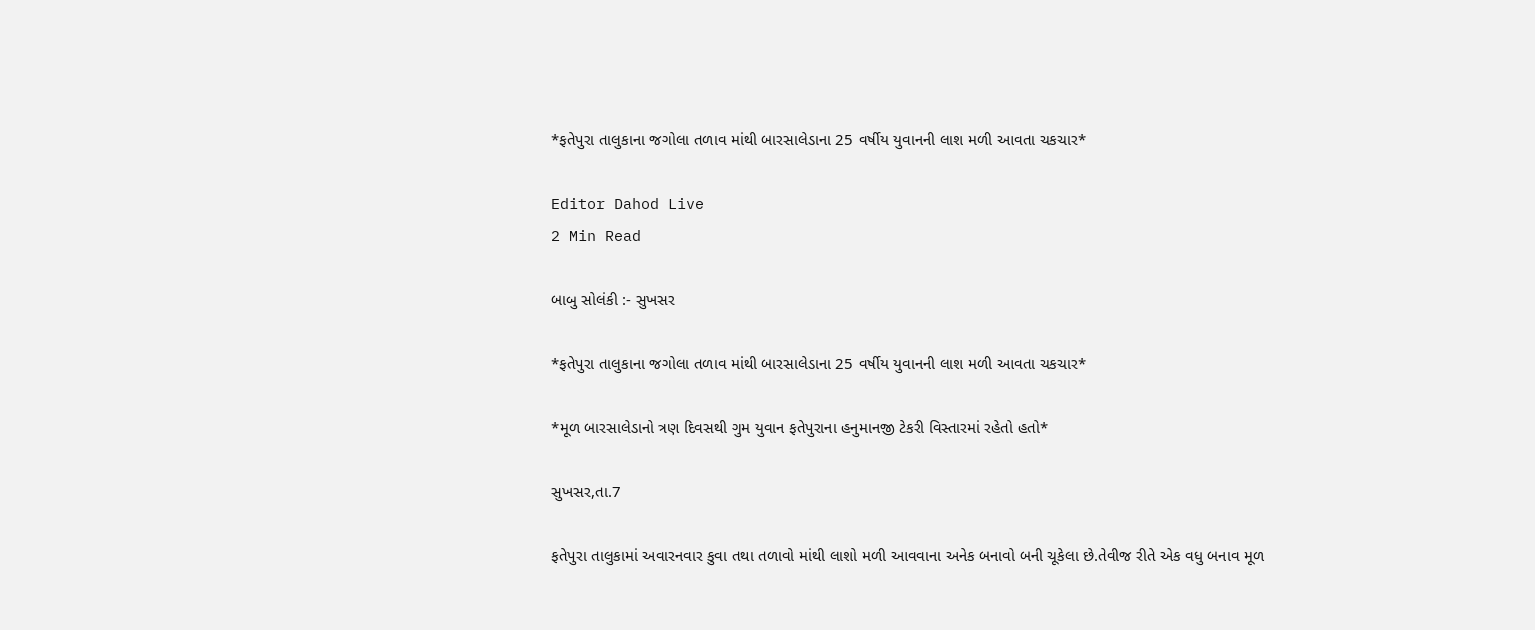*ફતેપુરા તાલુકાના જગોલા તળાવ માંથી બારસાલેડાના 25 વર્ષીય યુવાનની લાશ મળી આવતા ચકચાર*

Editor Dahod Live
2 Min Read

બાબુ સોલંકી :- સુખસર

*ફતેપુરા તાલુકાના જગોલા તળાવ માંથી બારસાલેડાના 25 વર્ષીય યુવાનની લાશ મળી આવતા ચકચાર*

*મૂળ બારસાલેડાનો ત્રણ દિવસથી ગુમ યુવાન ફતેપુરાના હનુમાનજી ટેકરી વિસ્તારમાં રહેતો હતો*

સુખસર,તા.7

ફતેપુરા તાલુકામાં અવારનવાર કુવા તથા તળાવો માંથી લાશો મળી આવવાના અનેક બનાવો બની ચૂકેલા છે.તેવીજ રીતે એક વધુ બનાવ મૂળ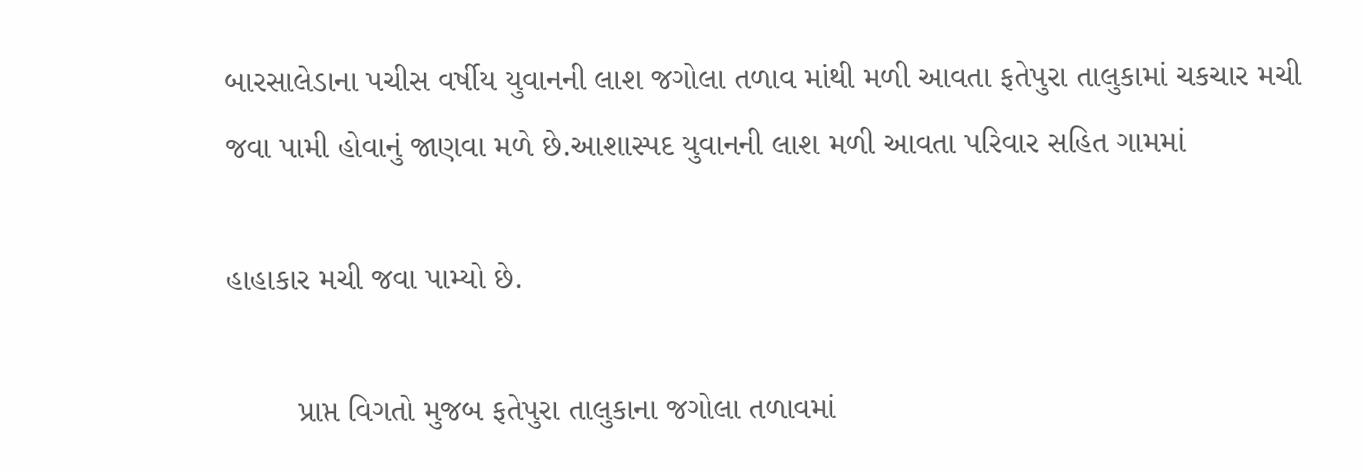બારસાલેડાના પચીસ વર્ષીય યુવાનની લાશ જગોલા તળાવ માંથી મળી આવતા ફતેપુરા તાલુકામાં ચકચાર મચી જવા પામી હોવાનું જાણવા મળે છે.આશાસ્પદ યુવાનની લાશ મળી આવતા પરિવાર સહિત ગામમાં

હાહાકાર મચી જવા પામ્યો છે.

        પ્રાપ્ત વિગતો મુજબ ફતેપુરા તાલુકાના જગોલા તળાવમાં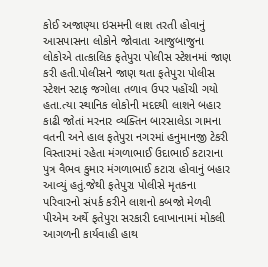કોઈ અજાણ્યા ઇસમની લાશ તરતી હોવાનું આસપાસના લોકોને જોવાતા આજુબાજુના લોકોએ તાત્કાલિક ફતેપુરા પોલીસ સ્ટેશનમાં જાણ કરી હતી.પોલીસને જાણ થતા ફતેપુરા પોલીસ સ્ટેશન સ્ટાફ જગોલા તળાવ ઉપર પહોંચી ગયો હતા.ત્યા સ્થાનિક લોકોની મદદથી લાશને બહાર કાઢી જોતાં મરનાર વ્યક્તિન બારસાલેડા ગામના વતની અને હાલ ફતેપુરા નગરમાં હનુમાનજી ટેકરી વિસ્તારમાં રહેતા મંગળાભાઈ ઉદાભાઈ કટારાના પુત્ર વૈભવ કુમાર મંગળાભાઈ કટારા હોવાનું બહાર આવ્યું હતું.જેથી ફતેપુરા પોલીસે મૃતકના પરિવારનો સંપર્ક કરીને લાશનો કબજો મેળવી પીએમ અર્થે ફતેપુરા સરકારી દવાખાનામાં મોકલી આગળની કાર્યવાહી હાથ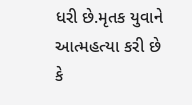ધરી છે.મૃતક યુવાને આત્મહત્યા કરી છે કે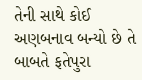તેની સાથે કોઈ અણબનાવ બન્યો છે તે બાબતે ફતેપુરા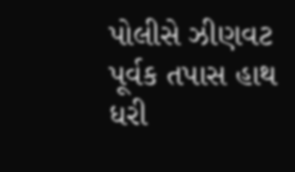પોલીસે ઝીણવટ પૂર્વક તપાસ હાથ ધરી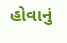હોવાનું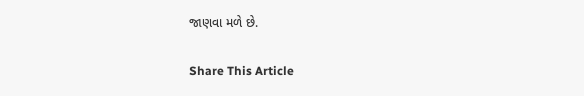જાણવા મળે છે.

Share This Article